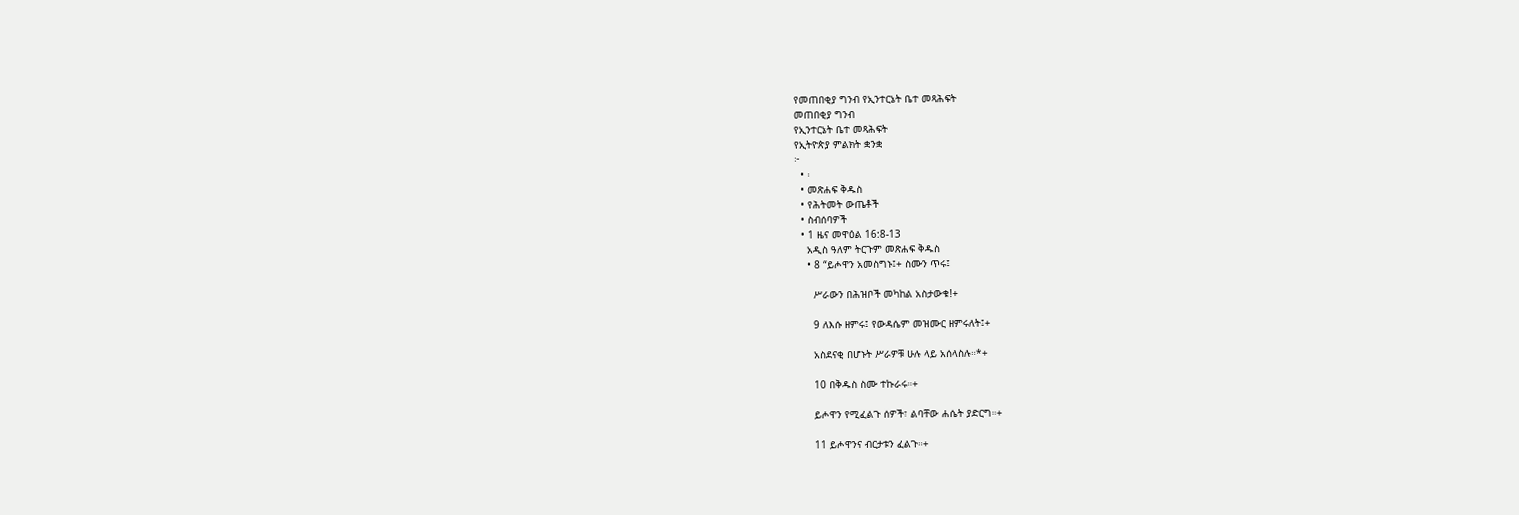የመጠበቂያ ግንብ የኢንተርኔት ቤተ መጻሕፍት
መጠበቂያ ግንብ
የኢንተርኔት ቤተ መጻሕፍት
የኢትዮጵያ ምልክት ቋንቋ
፦
  • ፡
  • መጽሐፍ ቅዱስ
  • የሕትመት ውጤቶች
  • ስብሰባዎች
  • 1 ዜና መዋዕል 16:8-13
    አዲስ ዓለም ትርጉም መጽሐፍ ቅዱስ
    • 8 “ይሖዋን አመስግኑ፤+ ስሙን ጥሩ፤

      ሥራውን በሕዝቦች መካከል አስታውቁ!+

      9 ለእሱ ዘምሩ፤ የውዳሴም መዝሙር ዘምሩለት፤+

      አስደናቂ በሆኑት ሥራዎቹ ሁሉ ላይ አሰላስሉ።*+

      10 በቅዱስ ስሙ ተኩራሩ።+

      ይሖዋን የሚፈልጉ ሰዎች፣ ልባቸው ሐሴት ያድርግ።+

      11 ይሖዋንና ብርታቱን ፈልጉ።+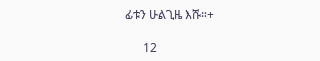ፊቱን ሁልጊዜ እሹ።+

      12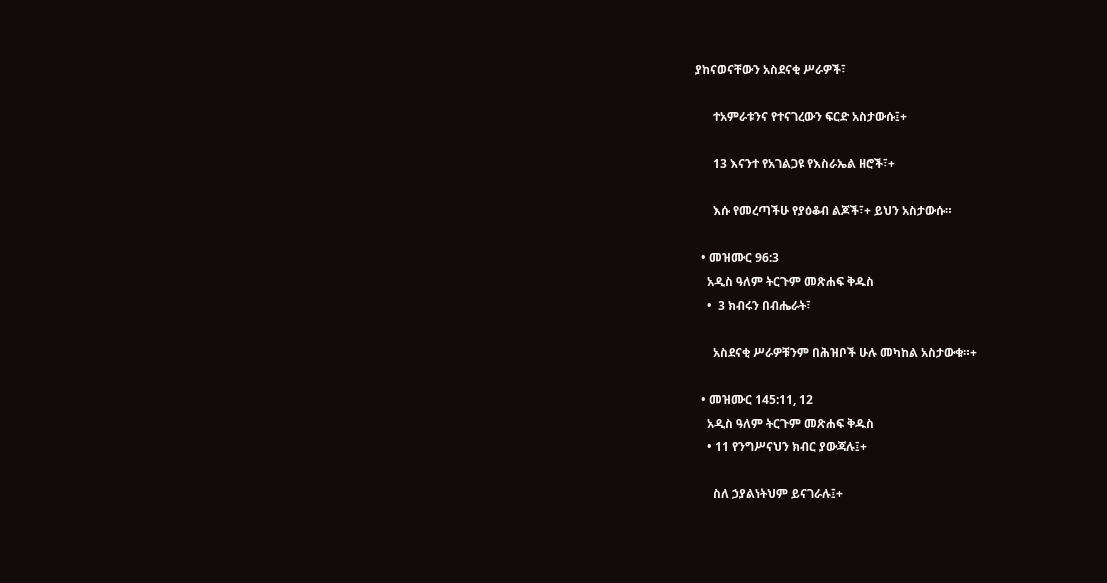ያከናወናቸውን አስደናቂ ሥራዎች፣

      ተአምራቱንና የተናገረውን ፍርድ አስታውሱ፤+

      13 እናንተ የአገልጋዩ የእስራኤል ዘሮች፣+

      እሱ የመረጣችሁ የያዕቆብ ልጆች፣+ ይህን አስታውሱ።

  • መዝሙር 96:3
    አዲስ ዓለም ትርጉም መጽሐፍ ቅዱስ
    •  3 ክብሩን በብሔራት፣

      አስደናቂ ሥራዎቹንም በሕዝቦች ሁሉ መካከል አስታውቁ።+

  • መዝሙር 145:11, 12
    አዲስ ዓለም ትርጉም መጽሐፍ ቅዱስ
    • 11 የንግሥናህን ክብር ያውጃሉ፤+

      ስለ ኃያልነትህም ይናገራሉ፤+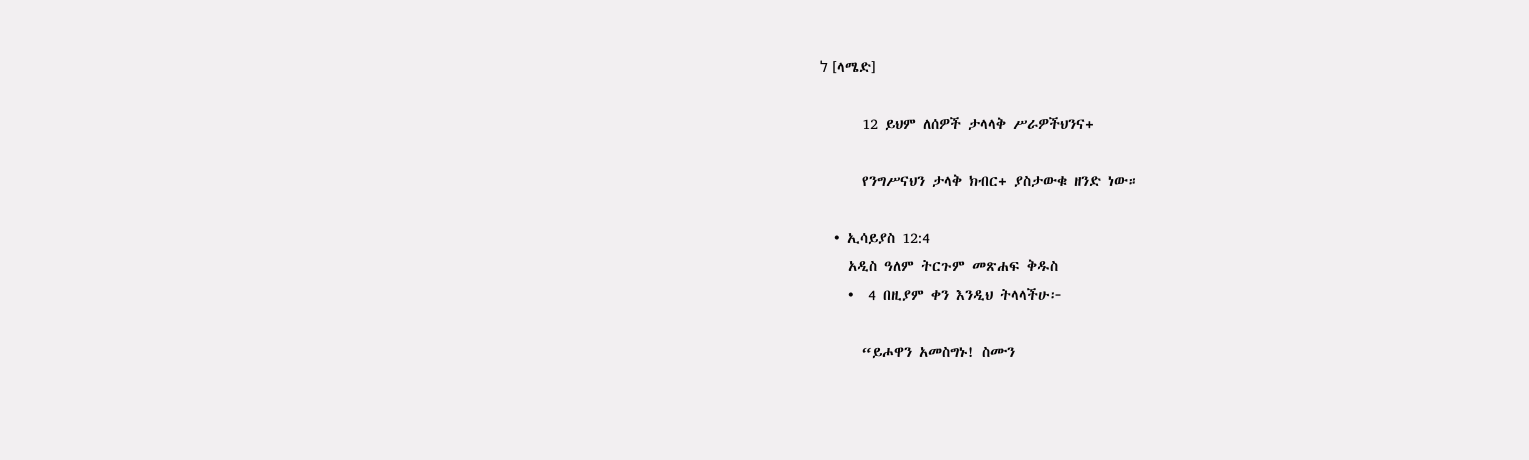ל [ላሜድ]

      12 ይህም ለሰዎች ታላላቅ ሥራዎችህንና+

      የንግሥናህን ታላቅ ክብር+ ያስታውቁ ዘንድ ነው።

  • ኢሳይያስ 12:4
    አዲስ ዓለም ትርጉም መጽሐፍ ቅዱስ
    •  4 በዚያም ቀን እንዲህ ትላላችሁ፦

      “ይሖዋን አመስግኑ! ስሙን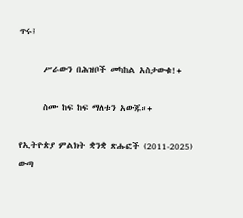ጥሩ፤

      ሥራውን በሕዝቦች መካከል አስታውቁ!+

      ስሙ ከፍ ከፍ ማለቱን አውጁ።+

የኢትዮጵያ ምልክት ቋንቋ ጽሑፎች (2011-2025)
ውጣ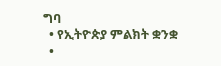ግባ
  • የኢትዮጵያ ምልክት ቋንቋ
  •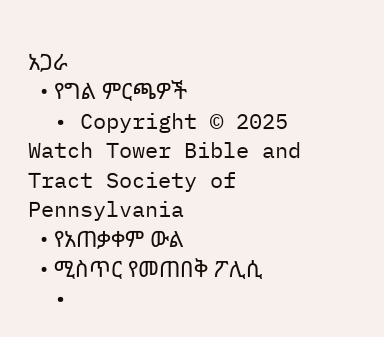አጋራ
  • የግል ምርጫዎች
  • Copyright © 2025 Watch Tower Bible and Tract Society of Pennsylvania
  • የአጠቃቀም ውል
  • ሚስጥር የመጠበቅ ፖሊሲ
  •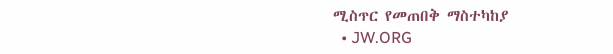ሚስጥር የመጠበቅ ማስተካከያ
  • JW.ORG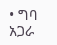• ግባ
አጋራ